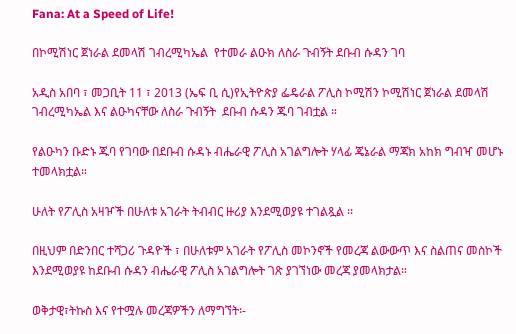Fana: At a Speed of Life!

በኮሚሽነር ጀነራል ደመላሽ ገብረሚካኤል  የተመራ ልዑክ ለስራ ጉብኝት ደቡብ ሱዳን ገባ

አዲስ አበባ ፣ መጋቢት 11 ፣ 2013 (ኤፍ ቢ ሲ)የኢትዮጵያ ፌዴራል ፖሊስ ኮሚሽን ኮሚሽነር ጀነራል ደመላሽ ገብረሚካኤል እና ልዑካናቸው ለስራ ጉብኝት  ደቡብ ሱዳን ጁባ ገብቷል ።

የልዑካን ቡድኑ ጁባ የገባው በደቡብ ሱዳኑ ብሔራዊ ፖሊስ አገልግሎት ሃላፊ ጄኔራል ማጃክ አከክ ግብዣ መሆኑ ተመላክቷል።

ሁለት የፖሊስ አዛዦች በሁለቱ አገራት ትብብር ዙሪያ እንደሚወያዩ ተገልጿል ፡፡

በዚህም በድንበር ተሻጋሪ ጉዳዮች ፣ በሁለቱም አገራት የፖሊስ መኮንኖች የመረጃ ልውውጥ እና ስልጠና መስኮች እንደሚወያዩ ከደቡብ ሱዳን ብሔራዊ ፖሊስ አገልግሎት ገጽ ያገኘነው መረጃ ያመላክታል።

ወቅታዊ፣ትኩስ እና የተሟሉ መረጃዎችን ለማግኘት፡-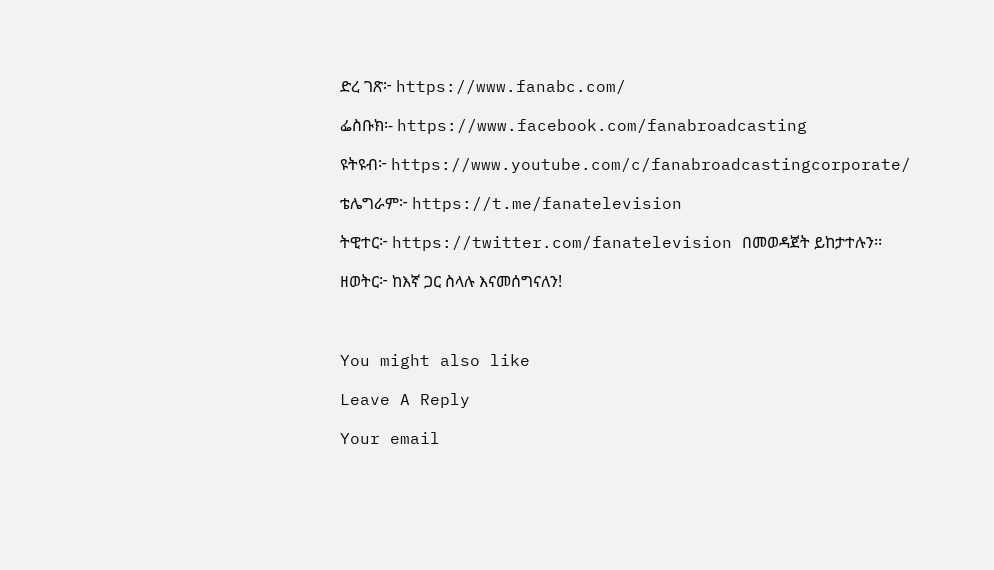ድረ ገጽ፦ https://www.fanabc.com/

ፌስቡክ፡- https://www.facebook.com/fanabroadcasting

ዩትዩብ፦ https://www.youtube.com/c/fanabroadcastingcorporate/

ቴሌግራም፦ https://t.me/fanatelevision

ትዊተር፦ https://twitter.com/fanatelevision በመወዳጀት ይከታተሉን፡፡

ዘወትር፦ ከእኛ ጋር ስላሉ እናመሰግናለን!



You might also like

Leave A Reply

Your email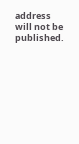address will not be published.